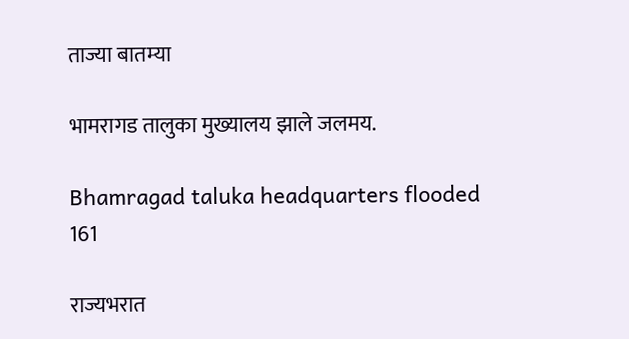ताज्या बातम्या

भामरागड तालुका मुख्यालय झाले जलमय.

Bhamragad taluka headquarters flooded
161

राज्यभरात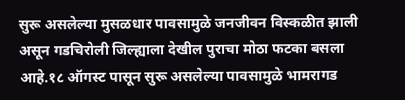सुरू असलेल्या मुसळधार पावसामुळे जनजीवन विस्कळीत झाली असून गडचिरोली जिल्ह्याला देखील पुराचा मोठा फटका बसला आहे.१८ ऑगस्ट पासून सुरू असलेल्या पावसामुळे भामरागड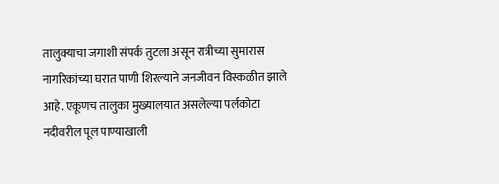तालुक्याचा जगाशी संपर्क तुटला असून रात्रीच्या सुमारास नागरिकांच्या घरात पाणी शिरल्याने जनजीवन विस्कळीत झाले आहे. एकूणच तालुका मुख्यालयात असलेल्या पर्लकोटा नदीवरील पूल पाण्याखाली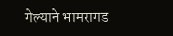गेल्याने भामरागड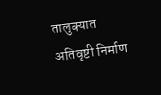तालुक्यात अतिवृष्टी निर्माण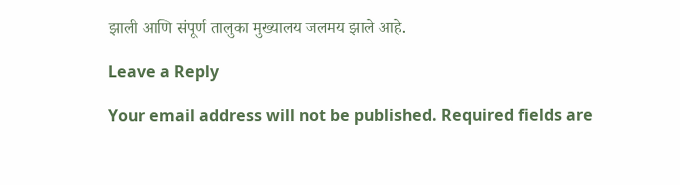झाली आणि संपूर्ण तालुका मुख्यालय जलमय झाले आहे.

Leave a Reply

Your email address will not be published. Required fields are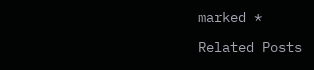marked *

Related Posts